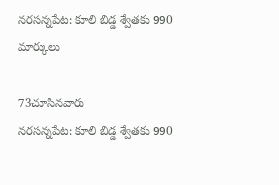నరసన్నపేట: కూలి బిడ్డ శ్వేతకు 990 మార్కులు

73చూసినవారు
నరసన్నపేట: కూలి బిడ్డ శ్వేతకు 990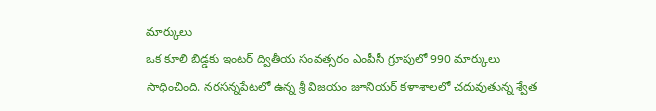మార్కులు
ఒక కూలి బిడ్డకు ఇంటర్ ద్వితీయ సంవత్సరం ఎంపీసీ గ్రూపులో 990 మార్కులు సాధించింది. నరసన్నపేటలో ఉన్న శ్రీ విజయం జూనియర్ కళాశాలలో చదువుతున్న శ్వేత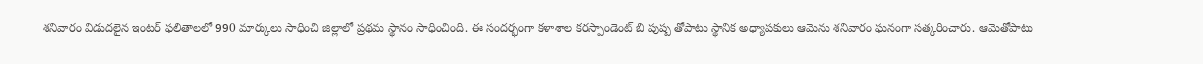శనివారం విడుదలైన ఇంటర్ ఫలితాలలో 990 మార్కులు సాధించి జిల్లాలో ప్రథమ స్థానం సాధించింది. ఈ సందర్భంగా కళాశాల కరస్పాండెంట్ బి పుష్ప తోపాటు స్థానిక అధ్యాపకులు ఆమెను శనివారం ఘనంగా సత్కరించారు. ఆమెతోపాటు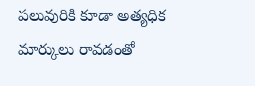పలువురికి కూడా అత్యధిక మార్కులు రావడంతో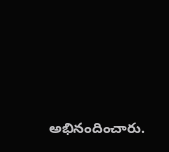అభినందించారు.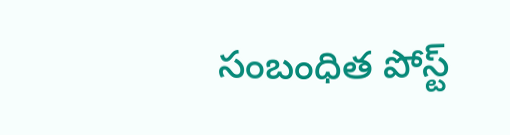సంబంధిత పోస్ట్